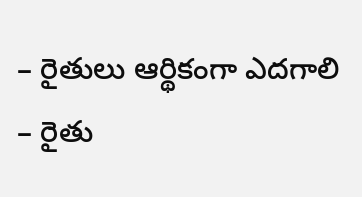– రైతులు ఆర్థికంగా ఎదగాలి
– రైతు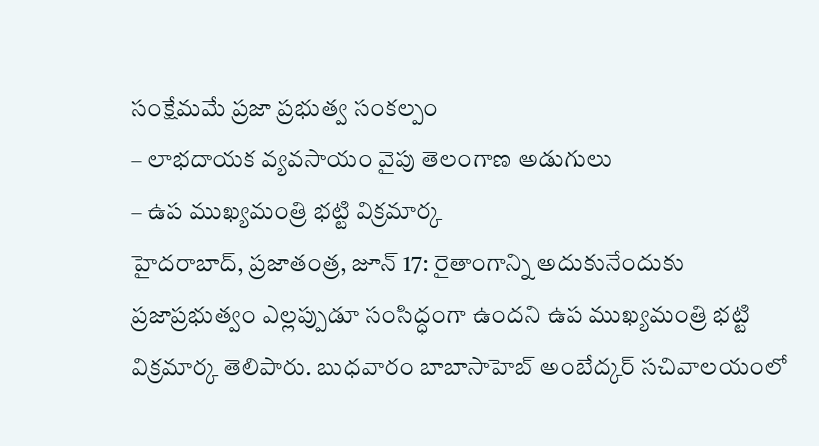సంక్షేమమే ప్రజా ప్రభుత్వ సంకల్పం
– లాభదాయక వ్యవసాయం వైపు తెలంగాణ అడుగులు
– ఉప ముఖ్యమంత్రి భట్టి విక్రమార్క
హైదరాబాద్, ప్రజాతంత్ర, జూన్ 17: రైతాంగాన్ని అదుకునేందుకు ప్రజాప్రభుత్వం ఎల్లప్పుడూ సంసిద్ధంగా ఉందని ఉప ముఖ్యమంత్రి భట్టి విక్రమార్క తెలిపారు. బుధవారం బాబాసాహెబ్ అంబేద్కర్ సచివాలయంలో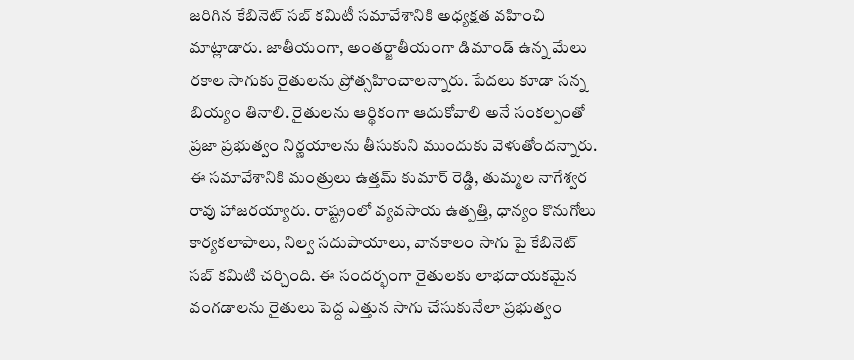జరిగిన కేబినెట్ సబ్ కమిటీ సమావేశానికి అధ్యక్షత వహించి మాట్లాడారు. జాతీయంగా, అంతర్జాతీయంగా డిమాండ్ ఉన్న మేలు రకాల సాగుకు రైతులను ప్రోత్సహించాలన్నారు. పేదలు కూడా సన్న బియ్యం తినాలి. రైతులను ఆర్థికంగా ఆదుకోవాలి అనే సంకల్పంతో ప్రజా ప్రభుత్వం నిర్ణయాలను తీసుకుని ముందుకు వెళుతోందన్నారు. ఈ సమావేశానికి మంత్రులు ఉత్తమ్ కుమార్ రెడ్డి, తుమ్మల నాగేశ్వర రావు హాజరయ్యారు. రాష్ట్రంలో వ్యవసాయ ఉత్పత్తి, ధాన్యం కొనుగోలు కార్యకలాపాలు, నిల్వ సదుపాయాలు, వానకాలం సాగు పై కేబినెట్ సబ్ కమిటి చర్చింది. ఈ సందర్భంగా రైతులకు లాభదాయకమైన వంగడాలను రైతులు పెద్ద ఎత్తున సాగు చేసుకునేలా ప్రభుత్వం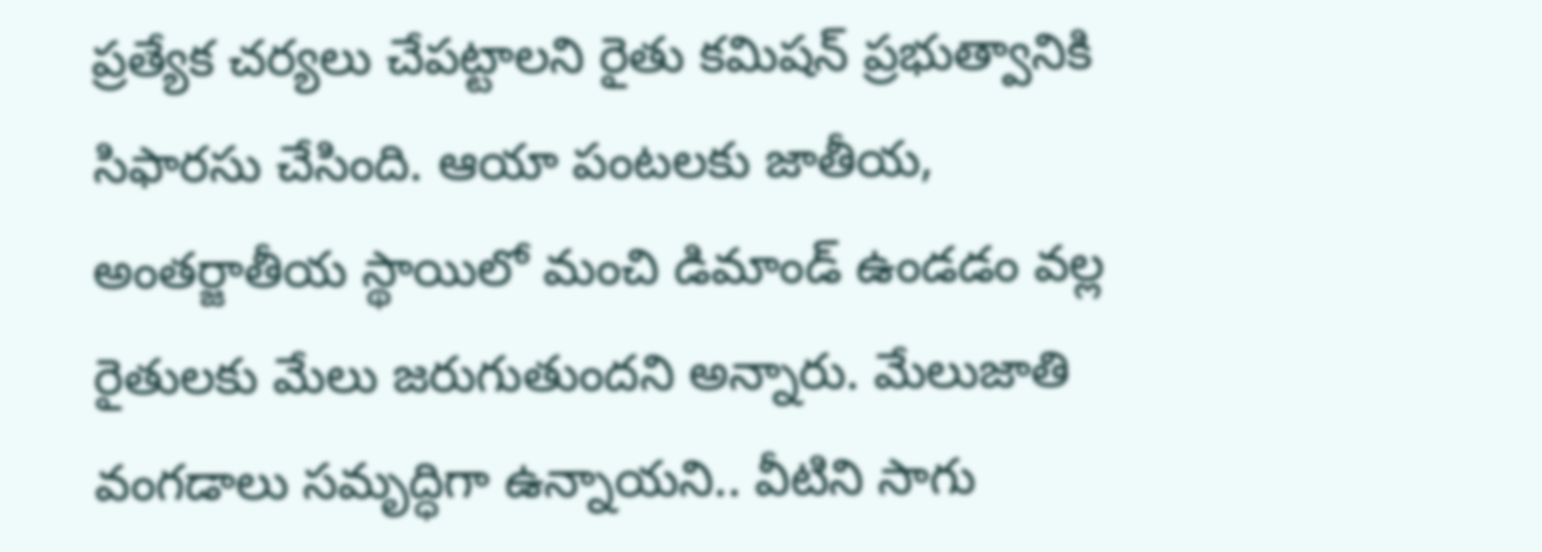ప్రత్యేక చర్యలు చేపట్టాలని రైతు కమిషన్ ప్రభుత్వానికి సిఫారసు చేసింది. ఆయా పంటలకు జాతీయ, అంతర్జాతీయ స్థాయిలో మంచి డిమాండ్ ఉండడం వల్ల రైతులకు మేలు జరుగుతుందని అన్నారు. మేలుజాతి వంగడాలు సమృద్ధిగా ఉన్నాయని.. వీటిని సాగు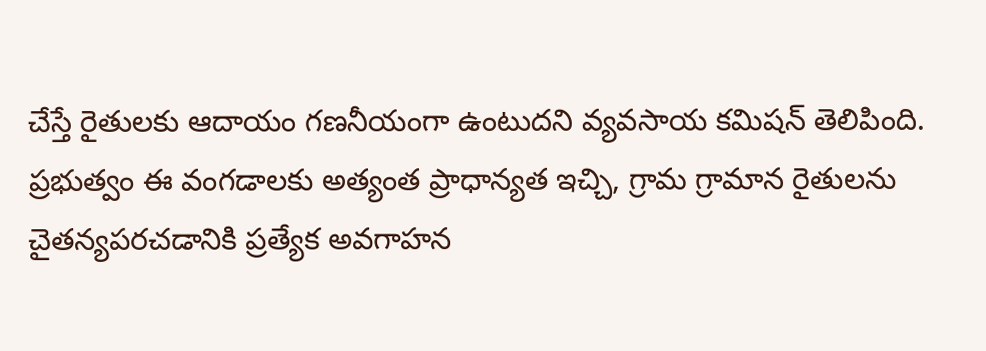చేస్తే రైతులకు ఆదాయం గణనీయంగా ఉంటుదని వ్యవసాయ కమిషన్ తెలిపింది. ప్రభుత్వం ఈ వంగడాలకు అత్యంత ప్రాధాన్యత ఇచ్చి, గ్రామ గ్రామాన రైతులను చైతన్యపరచడానికి ప్రత్యేక అవగాహన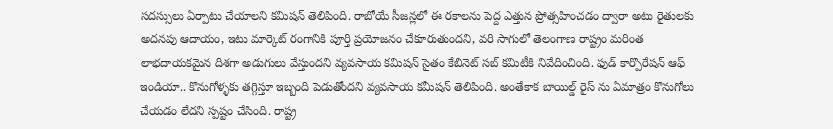సదస్సులు ఏర్పాటు చేయాలని కమిషన్ తెలిపింది. రాబోయే సీజన్లలో ఈ రకాలను పెద్ద ఎత్తున ప్రోత్సహించడం ద్వారా అటు రైతులకు అదనపు ఆదాయం, ఇటు మార్కెట్ రంగానికి పూర్తి ప్రయోజనం చేకూరుతుందని, వరి సాగులో తెలంగాణ రాష్ట్రం మరింత లాభదాయకమైన దిశగా అడుగులు వేస్తుందని వ్యవసాయ కమిషన్ సైతం కేబినెట్ సబ్ కమిటీకి నివేదించింది. ఫుడ్ కార్పొరేషన్ ఆఫ్ ఇండియా.. కొనుగోళ్ళకు తగ్గిస్తూ ఇబ్బంది పెడుతోందని వ్యవసాయ కమీషన్ తెలిపింది. అంతేకాక బాయిల్డ్ రైస్ ను ఏమాత్రం కొనుగోలు చేయడం లేదని స్పష్టం చేసింది. రాష్ట్ర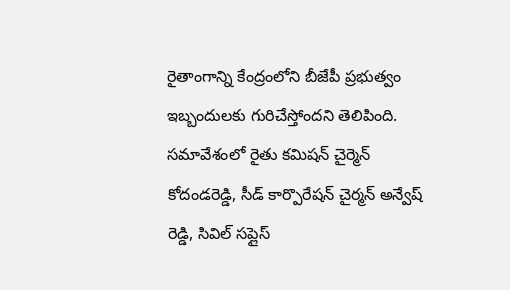రైతాంగాన్ని కేంద్రంలోని బీజేపీ ప్రభుత్వం ఇబ్బందులకు గురిచేస్తోందని తెలిపింది. సమావేశంలో రైతు కమిషన్ చైర్మెన్ కోదండరెడ్డి, సీడ్ కార్పొరేషన్ చైర్మన్ అన్వేష్ రెడ్డి, సివిల్ సప్లైస్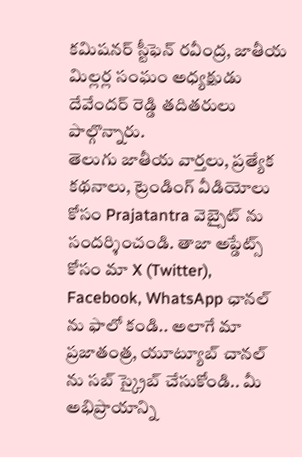కమిషనర్ స్టీఫెన్ రవీంద్ర, జాతీయ మిల్లర్ల సంఘం అధ్యక్షుడు దేవేందర్ రెడ్డి తదితరులు పాల్గొన్నారు.
తెలుగు జాతీయ వార్తలు, ప్రత్యేక కథనాలు, ట్రెండింగ్ వీడియోలు కోసం Prajatantra వెబ్సైట్ ను సందర్శించండి. తాజా అప్డేట్స్ కోసం మా X (Twitter), Facebook, WhatsApp ఛానల్ ను ఫాలో కండి.. అలాగే మా ప్రజాతంత్ర, యూట్యూబ్ చానల్ ను సబ్ స్క్రైబ్ చేసుకోండి.. మీ అభిప్రాయాన్ని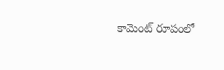కామెంట్ రూపంలో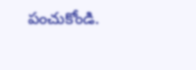పంచుకోండి.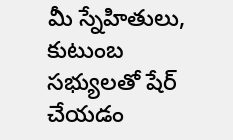మీ స్నేహితులు, కుటుంబ సభ్యులతో షేర్ చేయడం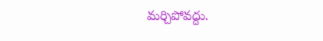మర్చిపోవద్దు.